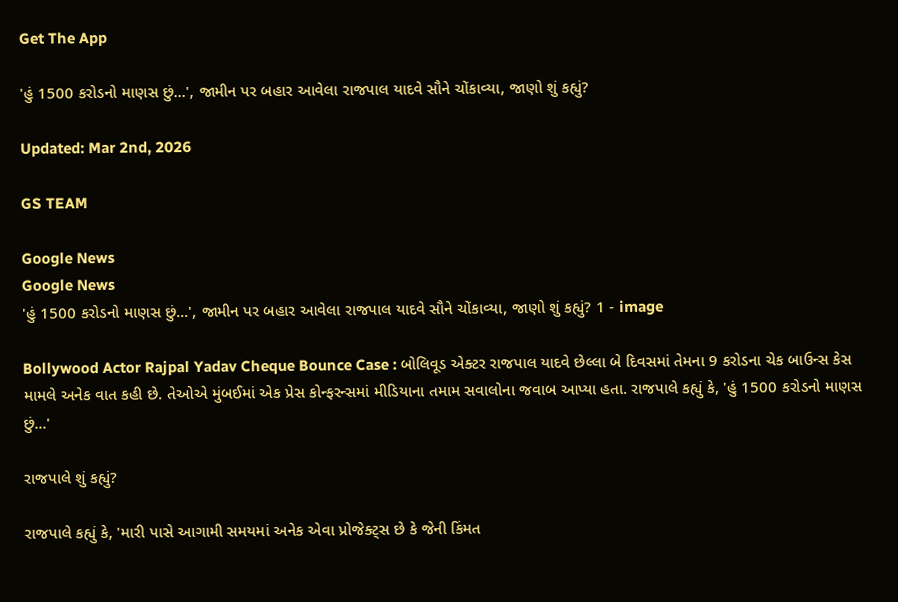Get The App

'હું 1500 કરોડનો માણસ છું...', જામીન પર બહાર આવેલા રાજપાલ યાદવે સૌને ચોંકાવ્યા, જાણો શું કહ્યું?

Updated: Mar 2nd, 2026

GS TEAM

Google News
Google News
'હું 1500 કરોડનો માણસ છું...', જામીન પર બહાર આવેલા રાજપાલ યાદવે સૌને ચોંકાવ્યા, જાણો શું કહ્યું? 1 - image

Bollywood Actor Rajpal Yadav Cheque Bounce Case : બોલિવૂડ એક્ટર રાજપાલ યાદવે છેલ્લા બે દિવસમાં તેમના 9 કરોડના ચેક બાઉન્સ કેસ મામલે અનેક વાત કહી છે. તેઓએ મુંબઈમાં એક પ્રેસ કોન્ફરન્સમાં મીડિયાના તમામ સવાલોના જવાબ આપ્યા હતા. રાજપાલે કહ્યું કે, 'હું 1500 કરોડનો માણસ છું...'

રાજપાલે શું કહ્યું?

રાજપાલે કહ્યું કે, 'મારી પાસે આગામી સમયમાં અનેક એવા પ્રોજેક્ટ્સ છે કે જેની કિંમત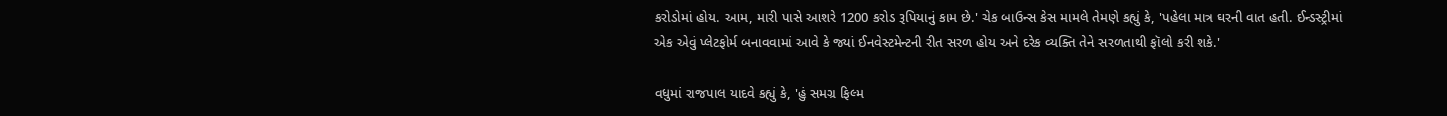કરોડોમાં હોય. આમ, મારી પાસે આશરે 1200 કરોડ રૂપિયાનું કામ છે.' ચેક બાઉન્સ કેસ મામલે તેમણે કહ્યું કે, 'પહેલા માત્ર ઘરની વાત હતી. ઈન્ડસ્ટ્રીમાં એક એવું પ્લેટફોર્મ બનાવવામાં આવે કે જ્યાં ઈનવેસ્ટમેન્ટની રીત સરળ હોય અને દરેક વ્યક્તિ તેને સરળતાથી ફૉલો કરી શકે.'

વધુમાં રાજપાલ યાદવે કહ્યું કે, 'હું સમગ્ર ફિલ્મ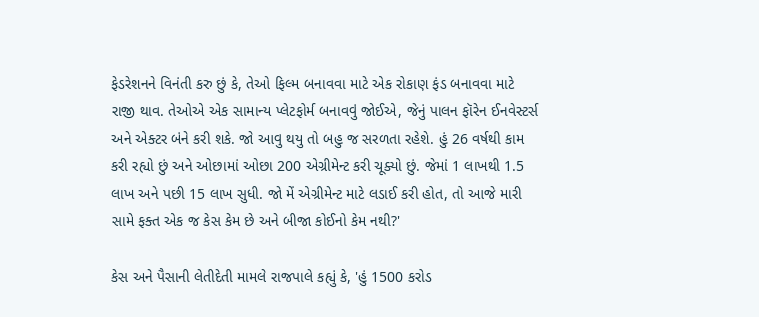ફેડરેશનને વિનંતી કરુ છું કે, તેઓ ફિલ્મ બનાવવા માટે એક રોકાણ ફંડ બનાવવા માટે રાજી થાવ. તેઓએ એક સામાન્ય પ્લેટફોર્મ બનાવવું જોઈએ, જેનું પાલન ફૉરેન ઈનવેસ્ટર્સ અને એક્ટર બંને કરી શકે. જો આવુ થયુ તો બહુ જ સરળતા રહેશે. હું 26 વર્ષથી કામ કરી રહ્યો છું અને ઓછામાં ઓછા 200 એગ્રીમેન્ટ કરી ચૂક્યો છું. જેમાં 1 લાખથી 1.5 લાખ અને પછી 15 લાખ સુધી. જો મેં એગ્રીમેન્ટ માટે લડાઈ કરી હોત, તો આજે મારી સામે ફક્ત એક જ કેસ કેમ છે અને બીજા કોઈનો કેમ નથી?'

કેસ અને પૈસાની લેતીદેતી મામલે રાજપાલે કહ્યું કે, 'હું 1500 કરોડ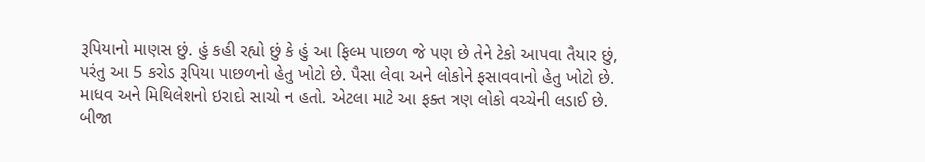રૂપિયાનો માણસ છું. હું કહી રહ્યો છું કે હું આ ફિલ્મ પાછળ જે પણ છે તેને ટેકો આપવા તૈયાર છું, પરંતુ આ 5 કરોડ રૂપિયા પાછળનો હેતુ ખોટો છે. પૈસા લેવા અને લોકોને ફસાવવાનો હેતુ ખોટો છે. માધવ અને મિથિલેશનો ઇરાદો સાચો ન હતો. એટલા માટે આ ફક્ત ત્રણ લોકો વચ્ચેની લડાઈ છે. બીજા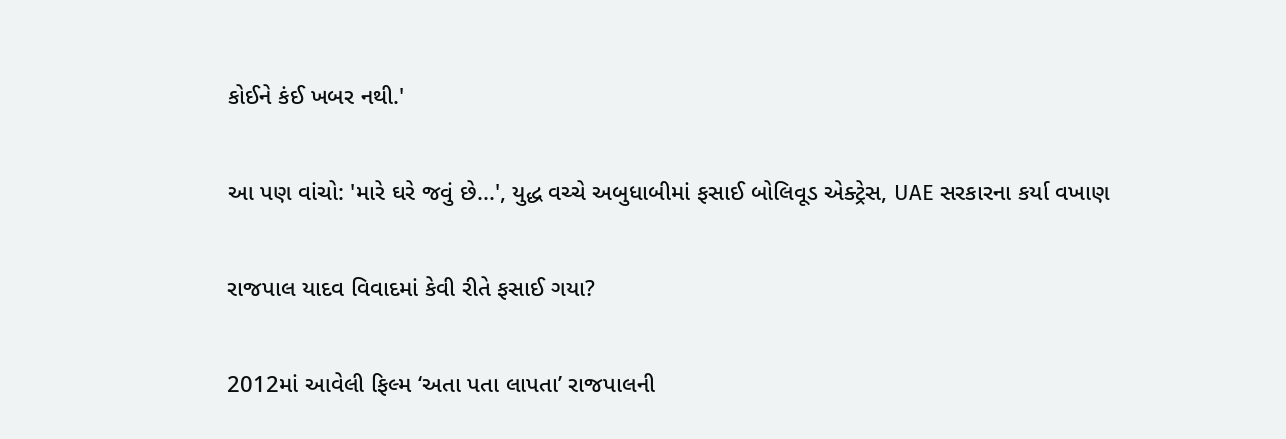કોઈને કંઈ ખબર નથી.'

આ પણ વાંચો: 'મારે ઘરે જવું છે...', યુદ્ધ વચ્ચે અબુધાબીમાં ફસાઈ બોલિવૂડ એક્ટ્રેસ, UAE સરકારના કર્યા વખાણ

રાજપાલ યાદવ વિવાદમાં કેવી રીતે ફસાઈ ગયા?

2012માં આવેલી ફિલ્મ ‘અતા પતા લાપતા’ રાજપાલની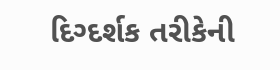દિગ્દર્શક તરીકેની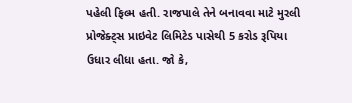પહેલી ફિલ્મ હતી. રાજપાલે તેને બનાવવા માટે મુરલી પ્રોજેક્ટ્સ પ્રાઇવેટ લિમિટેડ પાસેથી 5 કરોડ રૂપિયા ઉધાર લીધા હતા. જો કે,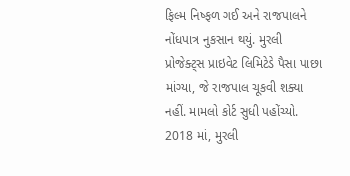ફિલ્મ નિષ્ફળ ગઈ અને રાજપાલને નોંધપાત્ર નુકસાન થયું. મુરલી પ્રોજેક્ટ્સ પ્રાઇવેટ લિમિટેડે પૈસા પાછા માંગ્યા, જે રાજપાલ ચૂકવી શક્યા નહીં. મામલો કોર્ટ સુધી પહોંચ્યો. 2018 માં, મુરલી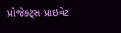પ્રોજેક્ટ્સ પ્રાઇવેટ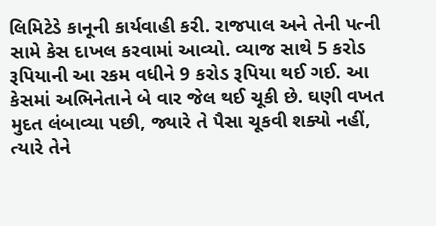લિમિટેડે કાનૂની કાર્યવાહી કરી. રાજપાલ અને તેની પત્ની સામે કેસ દાખલ કરવામાં આવ્યો. વ્યાજ સાથે 5 કરોડ રૂપિયાની આ રકમ વધીને 9 કરોડ રૂપિયા થઈ ગઈ. આ કેસમાં અભિનેતાને બે વાર જેલ થઈ ચૂકી છે. ઘણી વખત મુદત લંબાવ્યા પછી, જ્યારે તે પૈસા ચૂકવી શક્યો નહીં, ત્યારે તેને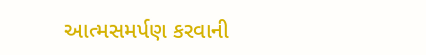આત્મસમર્પણ કરવાની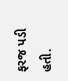ફરજ પડી હતી.